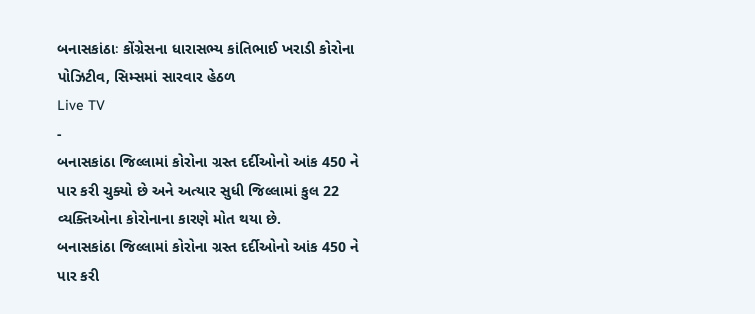બનાસકાંઠાઃ કોંગ્રેસના ધારાસભ્ય કાંતિભાઈ ખરાડી કોરોના પોઝિટીવ, સિમ્સમાં સારવાર હેઠળ
Live TV
-
બનાસકાંઠા જિલ્લામાં કોરોના ગ્રસ્ત દર્દીઓનો આંક 450 ને પાર કરી ચુક્યો છે અને અત્યાર સુધી જિલ્લામાં કુલ 22 વ્યક્તિઓના કોરોનાના કારણે મોત થયા છે.
બનાસકાંઠા જિલ્લામાં કોરોના ગ્રસ્ત દર્દીઓનો આંક 450 ને પાર કરી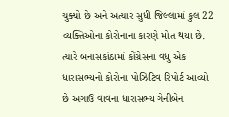ચુક્યો છે અને અત્યાર સુધી જિલ્લામાં કુલ 22 વ્યક્તિઓના કોરોનાના કારણે મોત થયા છે. ત્યારે બનાસકાંઠામાં કોંગ્રેસના વધુ એક ધારાસભ્યનો કોરોના પોઝિટિવ રિપોર્ટ આવ્યો છે અગાઉ વાવના ધારાસભ્ય ગેનીબેન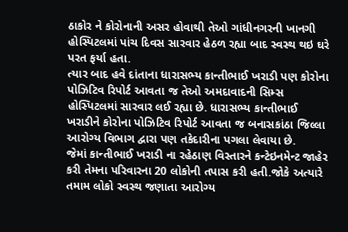ઠાકોર ને કોરોનાની અસર હોવાથી તેઓ ગાંધીનગરની ખાનગી હોસ્પિટલમાં પાંચ દિવસ સારવાર હેઠળ રહ્યા બાદ સ્વસ્થ થઇ ઘરે પરત ફર્યા હતા.
ત્યાર બાદ હવે દાંતાના ધારાસભ્ય કાન્તીભાઈ ખરાડી પણ કોરોના પોઝિટિવ રિપોર્ટ આવતા જ તેઓ અમદાવાદની સિમ્સ હોસ્પિટલમાં સારવાર લઈ રહ્યા છે. ધારાસભ્ય કાન્તીભાઈ ખરાડીને કોરોના પોઝિટિવ રિપોર્ટ આવતા જ બનાસકાંઠા જિલ્લા આરોગ્ય વિભાગ દ્વારા પણ તકેદારીના પગલા લેવાયા છે.
જેમાં કાન્તીભાઈ ખરાડી ના રહેઠાણ વિસ્તારને કન્ટેઇનમેન્ટ જાહેર કરી તેમના પરિવારના 20 લોકોની તપાસ કરી હતી.જોકે અત્યારે તમામ લોકો સ્વસ્થ જણાતા આરોગ્ય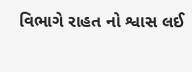વિભાગે રાહત નો શ્વાસ લઈ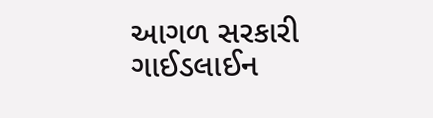આગળ સરકારી ગાઈડલાઈન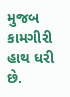મુજબ કામગીરી હાથ ધરી છે.